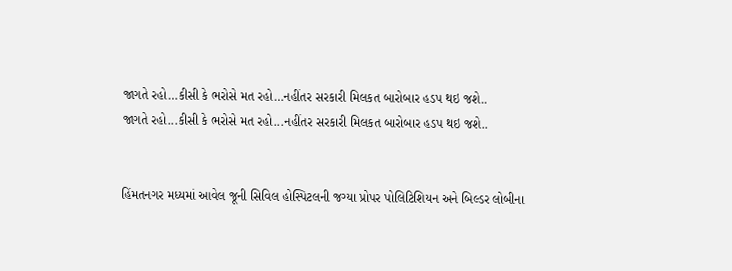જાગતે રહો…કીસી કે ભરોસે મત રહો…નહીંતર સરકારી મિલકત બારોબાર હડપ થઇ જશે..
જાગતે રહો...કીસી કે ભરોસે મત રહો...નહીંતર સરકારી મિલકત બારોબાર હડપ થઇ જશે..


હિંમતનગર મધ્યમાં આવેલ જૂની સિવિલ હોસ્પિટલની જગ્યા પ્રોપર પોલિટિશિયન અને બિલ્ડર લોબીના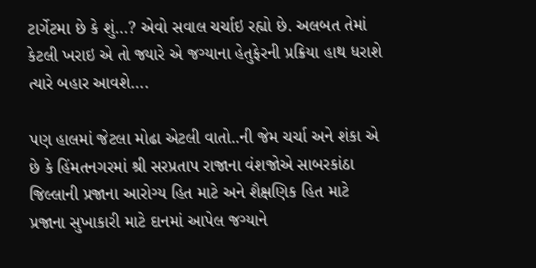ટાર્ગેટમા છે કે શું…? એવો સવાલ ચર્ચાઇ રહ્યો છે. અલબત તેમાં કેટલી ખરાઇ એ તો જ્યારે એ જગ્યાના હેતુફેરની પ્રક્રિયા હાથ ધરાશે ત્યારે બહાર આવશે….

પણ હાલમાં જેટલા મોઢા એટલી વાતો..ની જેમ ચર્ચા અને શંકા એ છે કે હિંમતનગરમાં શ્રી સરપ્રતાપ રાજાના વંશજોએ સાબરકાંઠા જિલ્લાની પ્રજાના આરોગ્ય હિત માટે અને શૈક્ષણિક હિત માટે પ્રજાના સુખાકારી માટે દાનમાં આપેલ જગ્યાને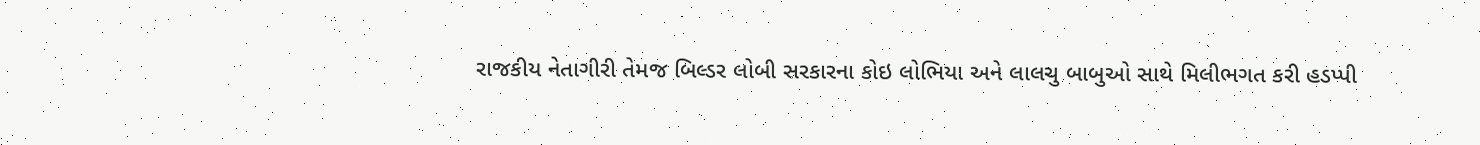રાજકીય નેતાગીરી તેમજ બિલ્ડર લોબી સરકારના કોઇ લોભિયા અને લાલચુ બાબુઓ સાથે મિલીભગત કરી હડપ્પી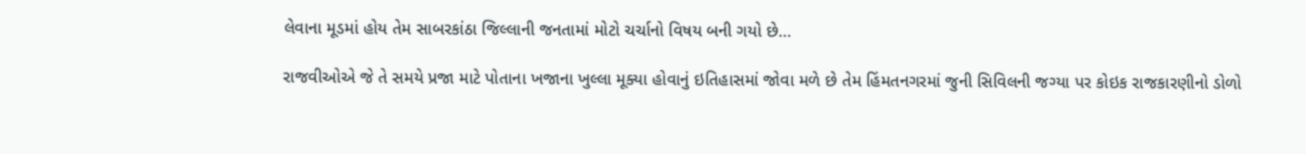લેવાના મૂડમાં હોય તેમ સાબરકાંઠા જિલ્લાની જનતામાં મોટો ચર્ચાનો વિષય બની ગયો છે…

રાજવીઓએ જે તે સમયે પ્રજા માટે પોતાના ખજાના ખુલ્લા મૂક્યા હોવાનું ઇતિહાસમાં જોવા મળે છે તેમ હિંમતનગરમાં જુની સિવિલની જગ્યા પર કોઇક રાજકારણીનો ડોળો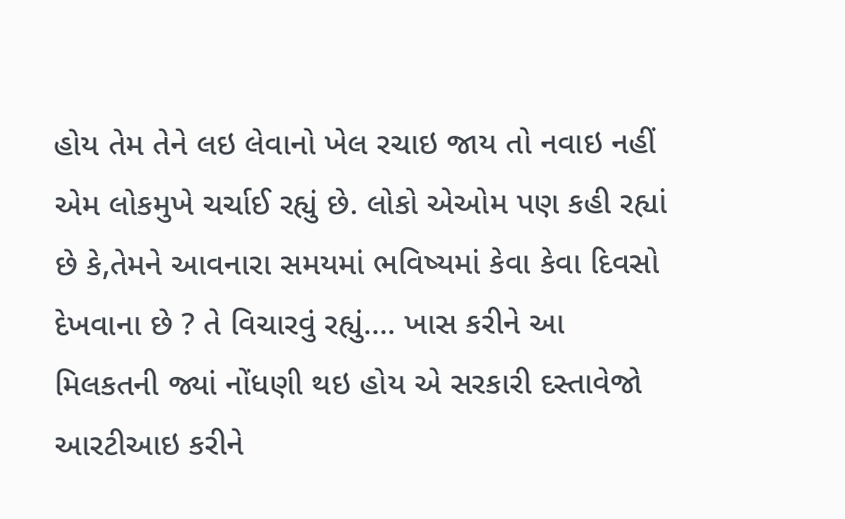હોય તેમ તેને લઇ લેવાનો ખેલ રચાઇ જાય તો નવાઇ નહીં એમ લોકમુખે ચર્ચાઈ રહ્યું છે. લોકો એઓમ પણ કહી રહ્યાં છે કે,તેમને આવનારા સમયમાં ભવિષ્યમાં કેવા કેવા દિવસો દેખવાના છે ? તે વિચારવું રહ્યું…. ખાસ કરીને આ મિલકતની જ્યાં નોંધણી થઇ હોય એ સરકારી દસ્તાવેજો આરટીઆઇ કરીને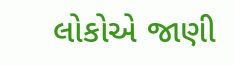લોકોએ જાણી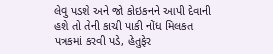લેવુ પડશે અને જો કોઇકનને આપી દેવાની હશે તો તેની કાચી પાકી નોંધ મિલકત પત્રકમાં કરવી પડે, હેતુફેર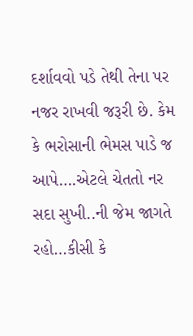દર્શાવવો પડે તેથી તેના પર નજર રાખવી જરૂરી છે. કેમ કે ભરોસાની ભેમસ પાડે જ આપે….એટલે ચેતતો નર સદા સુખી..ની જેમ જાગતે રહો…કીસી કે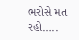ભરોસે મત રહો…..